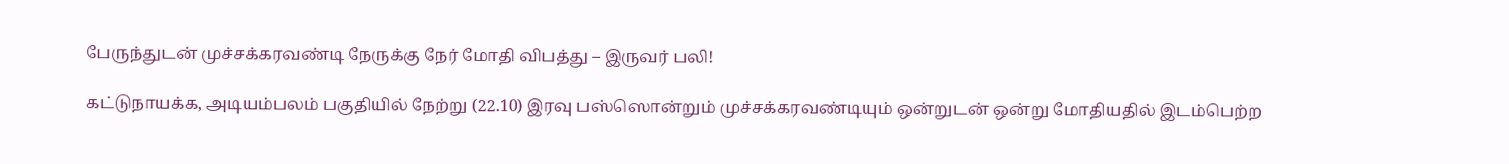பேருந்துடன் முச்சக்கரவண்டி நேருக்கு நேர் மோதி விபத்து – இருவர் பலி!

கட்டுநாயக்க, அடியம்பலம் பகுதியில் நேற்று (22.10) இரவு பஸ்ஸொன்றும் முச்சக்கரவண்டியும் ஒன்றுடன் ஒன்று மோதியதில் இடம்பெற்ற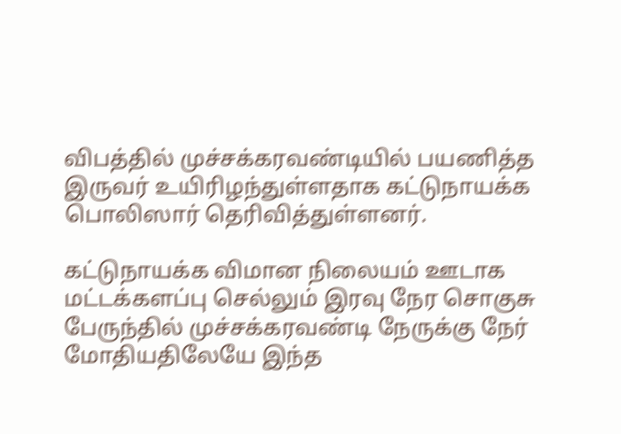விபத்தில் முச்சக்கரவண்டியில் பயணித்த இருவர் உயிரிழந்துள்ளதாக கட்டுநாயக்க பொலிஸார் தெரிவித்துள்ளனர்.

கட்டுநாயக்க விமான நிலையம் ஊடாக மட்டக்களப்பு செல்லும் இரவு நேர சொகுசு பேருந்தில் முச்சக்கரவண்டி நேருக்கு நேர் மோதியதிலேயே இந்த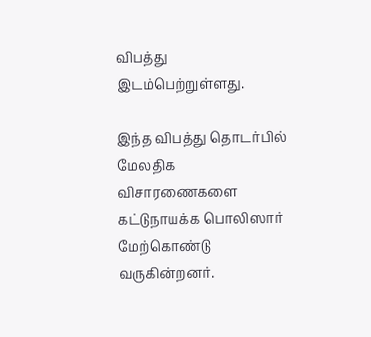விபத்து இடம்பெற்றுள்ளது.

இந்த விபத்து தொடர்பில் மேலதிக விசாரணைகளை கட்டுநாயக்க பொலிஸார் மேற்கொண்டு வருகின்றனர்.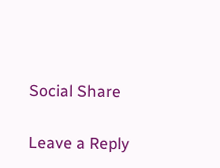Social Share

Leave a Reply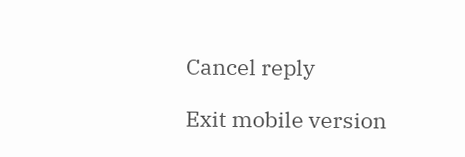Cancel reply

Exit mobile version